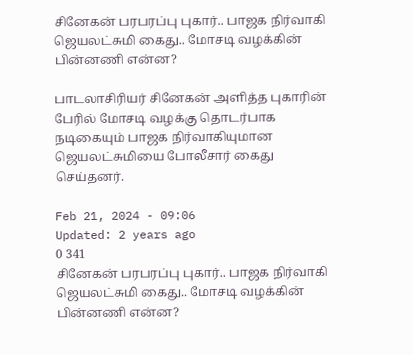சினேகன் பரபரப்பு புகார்.. பாஜக நிர்வாகி ஜெயலட்சுமி கைது.. மோசடி வழக்கின் பின்னணி என்ன?

பாடலாசிரியர் சினேகன் அளித்த புகாரின் பேரில் மோசடி வழக்கு தொடர்பாக நடிகையும் பாஜக நிர்வாகியுமான ஜெயலட்சுமியை போலீசார் கைது செய்தனர்.

Feb 21, 2024 - 09:06
Updated: 2 years ago
0 341
சினேகன் பரபரப்பு புகார்.. பாஜக நிர்வாகி ஜெயலட்சுமி கைது.. மோசடி வழக்கின் பின்னணி என்ன?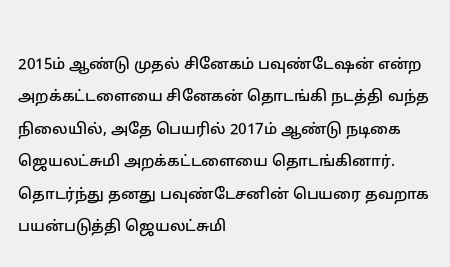2015ம் ஆண்டு முதல் சினேகம் பவுண்டேஷன் என்ற அறக்கட்டளையை சினேகன் தொடங்கி நடத்தி வந்த நிலையில், அதே பெயரில் 2017ம் ஆண்டு நடிகை ஜெயலட்சுமி அறக்கட்டளையை தொடங்கினார். தொடர்ந்து தனது பவுண்டேசனின் பெயரை தவறாக பயன்படுத்தி ஜெயலட்சுமி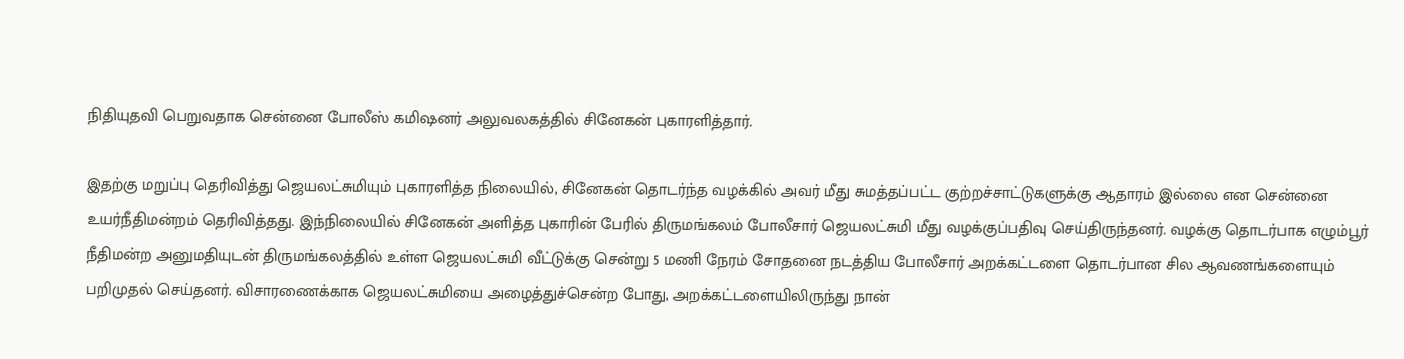நிதியுதவி பெறுவதாக சென்னை போலீஸ் கமிஷனர் அலுவலகத்தில் சினேகன் புகாரளித்தார்.

இதற்கு மறுப்பு தெரிவித்து ஜெயலட்சுமியும் புகாரளித்த நிலையில், சினேகன் தொடர்ந்த வழக்கில் அவர் மீது சுமத்தப்பட்ட குற்றச்சாட்டுகளுக்கு ஆதாரம் இல்லை என சென்னை உயர்நீதிமன்றம் தெரிவித்தது. இந்நிலையில் சினேகன் அளித்த புகாரின் பேரில் திருமங்கலம் போலீசார் ஜெயலட்சுமி மீது வழக்குப்பதிவு செய்திருந்தனர். வழக்கு தொடர்பாக எழும்பூர் நீதிமன்ற அனுமதியுடன் திருமங்கலத்தில் உள்ள ஜெயலட்சுமி வீட்டுக்கு சென்று 5 மணி நேரம் சோதனை நடத்திய போலீசார் அறக்கட்டளை தொடர்பான சில ஆவணங்களையும் பறிமுதல் செய்தனர். விசாரணைக்காக ஜெயலட்சுமியை அழைத்துச்சென்ற போது, அறக்கட்டளையிலிருந்து நான்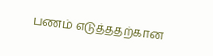பணம் எடுத்ததற்கான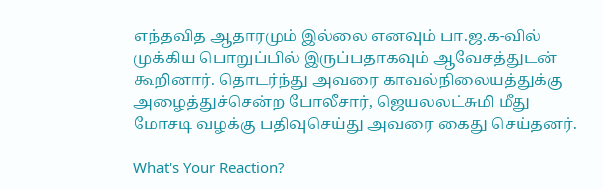எந்தவித ஆதாரமும் இல்லை எனவும் பா.ஜ.க-வில் முக்கிய பொறுப்பில் இருப்பதாகவும் ஆவேசத்துடன் கூறினார். தொடர்ந்து அவரை காவல்நிலையத்துக்கு அழைத்துச்சென்ற போலீசார், ஜெயலலட்சுமி மீது மோசடி வழக்கு பதிவுசெய்து அவரை கைது செய்தனர்.

What's Your Reaction?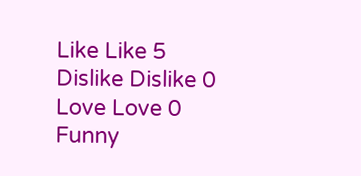Like Like 5
Dislike Dislike 0
Love Love 0
Funny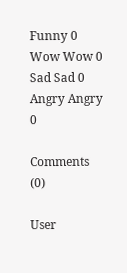Funny 0
Wow Wow 0
Sad Sad 0
Angry Angry 0

Comments (0)

User